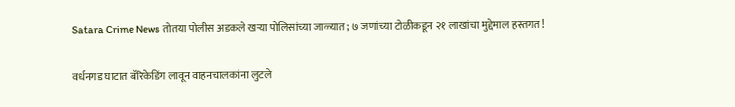Satara Crime News तोतया पोलीस अडकले खऱ्या पोलिसांच्या जाळ्यात; ७ जणांच्या टोळीकडून २१ लाखांचा मुद्देमाल हस्तगत!

वर्धनगड घाटात बॅरिकेडिंग लावून वाहनचालकांना लुटले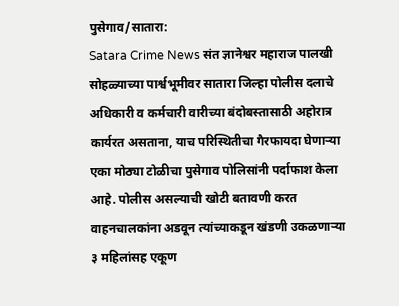पुसेगाव/सातारा:
Satara Crime News संत ज्ञानेश्वर महाराज पालखी सोहळ्याच्या पार्श्वभूमीवर सातारा जिल्हा पोलीस दलाचे अधिकारी व कर्मचारी वारीच्या बंदोबस्तासाठी अहोरात्र कार्यरत असताना, याच परिस्थितीचा गैरफायदा घेणाऱ्या एका मोठ्या टोळीचा पुसेगाव पोलिसांनी पर्दाफाश केला आहे. पोलीस असल्याची खोटी बतावणी करत वाहनचालकांना अडवून त्यांच्याकडून खंडणी उकळणाऱ्या ३ महिलांसह एकूण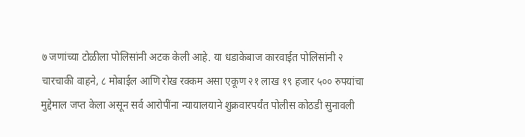७ जणांच्या टोळीला पोलिसांनी अटक केली आहे. या धडाकेबाज कारवाईत पोलिसांनी २ चारचाकी वाहने, ८ मोबाईल आणि रोख रक्कम असा एकूण २१ लाख १९ हजार ५०० रुपयांचा मुद्देमाल जप्त केला असून सर्व आरोपींना न्यायालयाने शुक्रवारपर्यंत पोलीस कोठडी सुनावली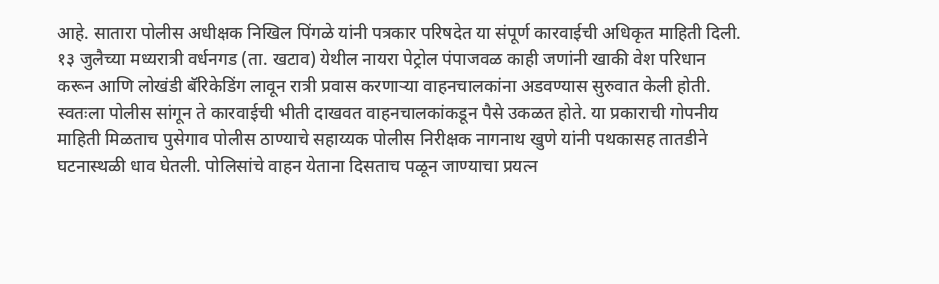आहे. सातारा पोलीस अधीक्षक निखिल पिंगळे यांनी पत्रकार परिषदेत या संपूर्ण कारवाईची अधिकृत माहिती दिली.
१३ जुलैच्या मध्यरात्री वर्धनगड (ता. खटाव) येथील नायरा पेट्रोल पंपाजवळ काही जणांनी खाकी वेश परिधान करून आणि लोखंडी बॅरिकेडिंग लावून रात्री प्रवास करणाऱ्या वाहनचालकांना अडवण्यास सुरुवात केली होती. स्वतःला पोलीस सांगून ते कारवाईची भीती दाखवत वाहनचालकांकडून पैसे उकळत होते. या प्रकाराची गोपनीय माहिती मिळताच पुसेगाव पोलीस ठाण्याचे सहाय्यक पोलीस निरीक्षक नागनाथ खुणे यांनी पथकासह तातडीने घटनास्थळी धाव घेतली. पोलिसांचे वाहन येताना दिसताच पळून जाण्याचा प्रयत्न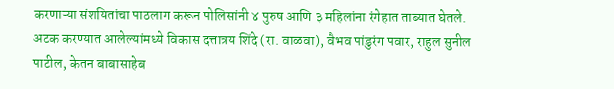करणाऱ्या संशयितांचा पाठलाग करून पोलिसांनी ४ पुरुष आणि ३ महिलांना रंगेहात ताब्यात घेतले. अटक करण्यात आलेल्यांमध्ये विकास दत्तात्रय शिंदे (रा. वाळवा), वैभव पांडुरंग पवार, राहुल सुनील पाटील, केतन बाबासाहेब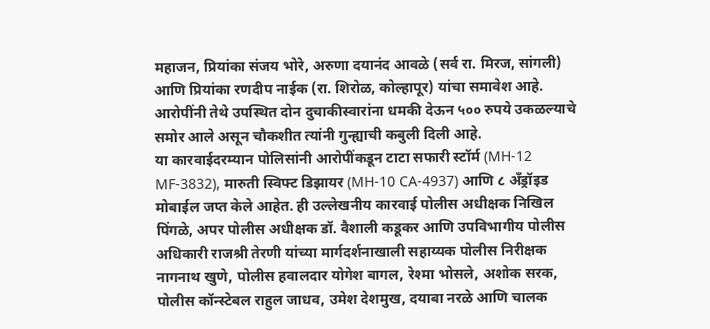महाजन, प्रियांका संजय भोरे, अरुणा दयानंद आवळे (सर्व रा. मिरज, सांगली) आणि प्रियांका रणदीप नाईक (रा. शिरोळ, कोल्हापूर) यांचा समावेश आहे. आरोपींनी तेथे उपस्थित दोन दुचाकीस्वारांना धमकी देऊन ५०० रुपये उकळल्याचे समोर आले असून चौकशीत त्यांनी गुन्ह्याची कबुली दिली आहे.
या कारवाईदरम्यान पोलिसांनी आरोपींकडून टाटा सफारी स्टॉर्म (MH-12 MF-3832), मारुती स्विफ्ट डिझायर (MH-10 CA-4937) आणि ८ अँड्रॉइड मोबाईल जप्त केले आहेत. ही उल्लेखनीय कारवाई पोलीस अधीक्षक निखिल पिंगळे, अपर पोलीस अधीक्षक डॉ. वैशाली कडूकर आणि उपविभागीय पोलीस अधिकारी राजश्री तेरणी यांच्या मार्गदर्शनाखाली सहाय्यक पोलीस निरीक्षक नागनाथ खुणे, पोलीस हवालदार योगेश बागल, रेश्मा भोसले, अशोक सरक, पोलीस कॉन्स्टेबल राहुल जाधव, उमेश देशमुख, दयाबा नरळे आणि चालक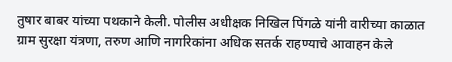तुषार बाबर यांच्या पथकाने केली. पोलीस अधीक्षक निखिल पिंगळे यांनी वारीच्या काळात ग्राम सुरक्षा यंत्रणा, तरुण आणि नागरिकांना अधिक सतर्क राहण्याचे आवाहन केले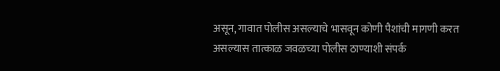असून, गावात पोलीस असल्याचे भासवून कोणी पैशांची मागणी करत असल्यास तात्काळ जवळच्या पोलीस ठाण्याशी संपर्क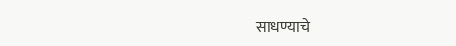साधण्याचे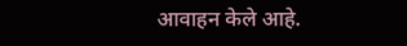आवाहन केले आहे.